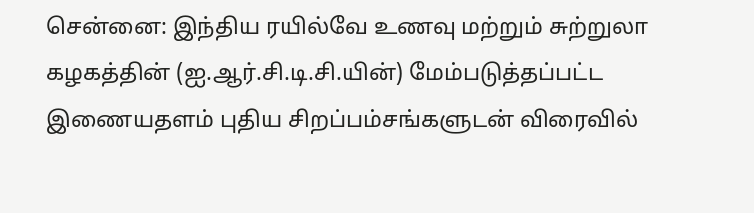சென்னை: இந்திய ரயில்வே உணவு மற்றும் சுற்றுலா கழகத்தின் (ஐ.ஆர்.சி.டி.சி.யின்) மேம்படுத்தப்பட்ட இணையதளம் புதிய சிறப்பம்சங்களுடன் விரைவில்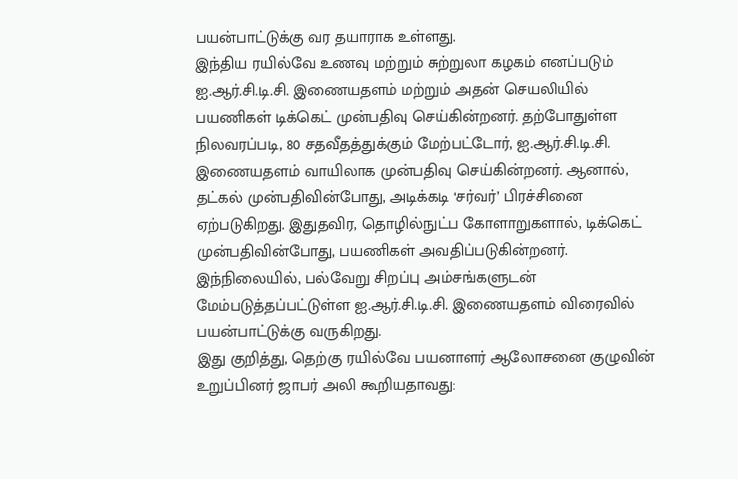பயன்பாட்டுக்கு வர தயாராக உள்ளது.
இந்திய ரயில்வே உணவு மற்றும் சுற்றுலா கழகம் எனப்படும் ஐ.ஆர்.சி.டி.சி. இணையதளம் மற்றும் அதன் செயலியில் பயணிகள் டிக்கெட் முன்பதிவு செய்கின்றனர். தற்போதுள்ள நிலவரப்படி, 80 சதவீதத்துக்கும் மேற்பட்டோர், ஐ.ஆர்.சி.டி.சி. இணையதளம் வாயிலாக முன்பதிவு செய்கின்றனர். ஆனால், தட்கல் முன்பதிவின்போது, அடிக்கடி ‘சர்வர்’ பிரச்சினை ஏற்படுகிறது. இதுதவிர, தொழில்நுட்ப கோளாறுகளால், டிக்கெட் முன்பதிவின்போது, பயணிகள் அவதிப்படுகின்றனர்.
இந்நிலையில், பல்வேறு சிறப்பு அம்சங்களுடன் மேம்படுத்தப்பட்டுள்ள ஐ.ஆர்.சி.டி.சி. இணையதளம் விரைவில் பயன்பாட்டுக்கு வருகிறது.
இது குறித்து, தெற்கு ரயில்வே பயனாளர் ஆலோசனை குழுவின் உறுப்பினர் ஜாபர் அலி கூறியதாவது: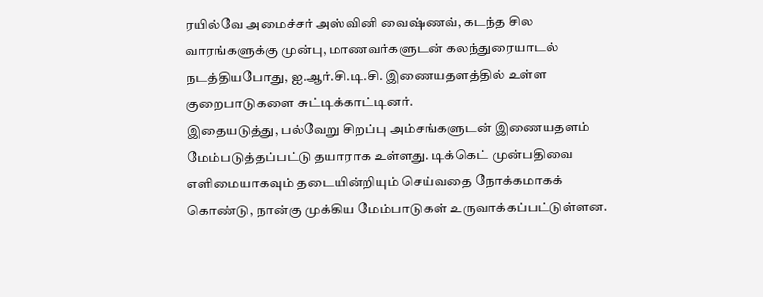ரயில்வே அமைச்சர் அஸ்வினி வைஷ்ணவ், கடந்த சில வாரங்களுக்கு முன்பு, மாணவர்களுடன் கலந்துரையாடல் நடத்தியபோது, ஐ.ஆர்.சி.டி.சி. இணையதளத்தில் உள்ள குறைபாடுகளை சுட்டிக்காட்டினர்.
இதையடுத்து, பல்வேறு சிறப்பு அம்சங்களுடன் இணையதளம் மேம்படுத்தப்பட்டு தயாராக உள்ளது. டிக்கெட் முன்பதிவை எளிமையாகவும் தடையின்றியும் செய்வதை நோக்கமாகக் கொண்டு, நான்கு முக்கிய மேம்பாடுகள் உருவாக்கப்பட்டுள்ளன.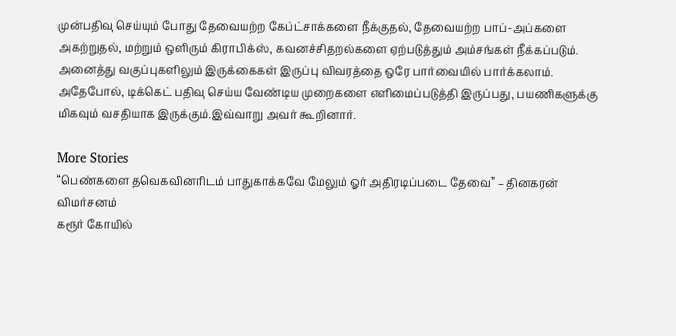முன்பதிவு செய்யும் போது தேவையற்ற கேப்ட்சாக்களை நீக்குதல், தேவையற்ற பாப்-அப்களை அகற்றுதல், மற்றும் ஒளிரும் கிராபிக்ஸ், கவனச்சிதறல்களை ஏற்படுத்தும் அம்சங்கள் நீக்கப்படும்.
அனைத்து வகுப்புகளிலும் இருக்கைகள் இருப்பு விவரத்தை ஒரே பார்வையில் பார்க்கலாம். அதேபோல், டிக்கெட் பதிவு செய்ய வேண்டிய முறைகளை எளிமைப்படுத்தி இருப்பது, பயணிகளுக்கு மிகவும் வசதியாக இருக்கும்.இவ்வாறு அவர் கூறினார்.

More Stories
“பெண்களை தவெகவினரிடம் பாதுகாக்கவே மேலும் ஓர் அதிரடிப்படை தேவை” – தினகரன் விமர்சனம்
கரூர் கோயில்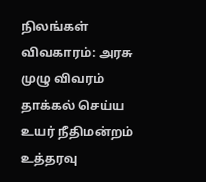நிலங்கள் விவகாரம்: அரசு முழு விவரம் தாக்கல் செய்ய உயர் நீதிமன்றம் உத்தரவு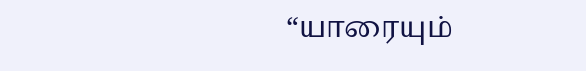“யாரையும்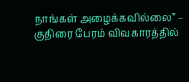நாங்கள் அழைக்கவில்லை” – குதிரை பேரம் விவகாரத்தில்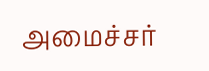அமைச்சர்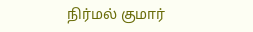நிர்மல் குமார்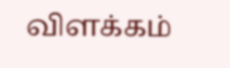விளக்கம்